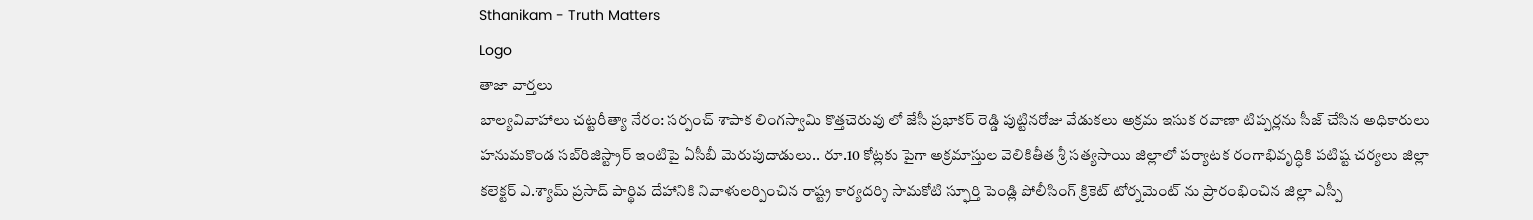Sthanikam - Truth Matters
Logo
తాజా వార్తలు
బాల్యవివాహాలు చట్టరీత్యా నేరం: సర్పంచ్ శాపాక లింగస్వామి కొత్తచెరువు లో జేసీ ప్రభాకర్ రెడ్డి పుట్టినరోజు వేడుకలు అక్రమ ఇసుక రవాణా టిప్పర్లను సీజ్ చేసిన అధికారులు హనుమకొండ సబ్‌రిజిస్ట్రార్ ఇంటిపై ఏసీబీ మెరుపుదాడులు.. రూ.10 కోట్లకు పైగా అక్రమాస్తుల వెలికితీత శ్రీ సత్యసాయి జిల్లాలో పర్యాటక రంగాభివృద్ధికి పటిష్ట చర్యలు జిల్లా కలెక్టర్ ఎ.శ్యామ్ ప్రసాద్ పార్థివ దేహానికి నివాళులర్పించిన రాష్ట్ర కార్యదర్శి సామకోటి స్ఫూర్తి పెండ్లి పోలీసింగ్ క్రికెట్ టోర్నమెంట్ ను ప్రారంభించిన జిల్లా ఎస్పీ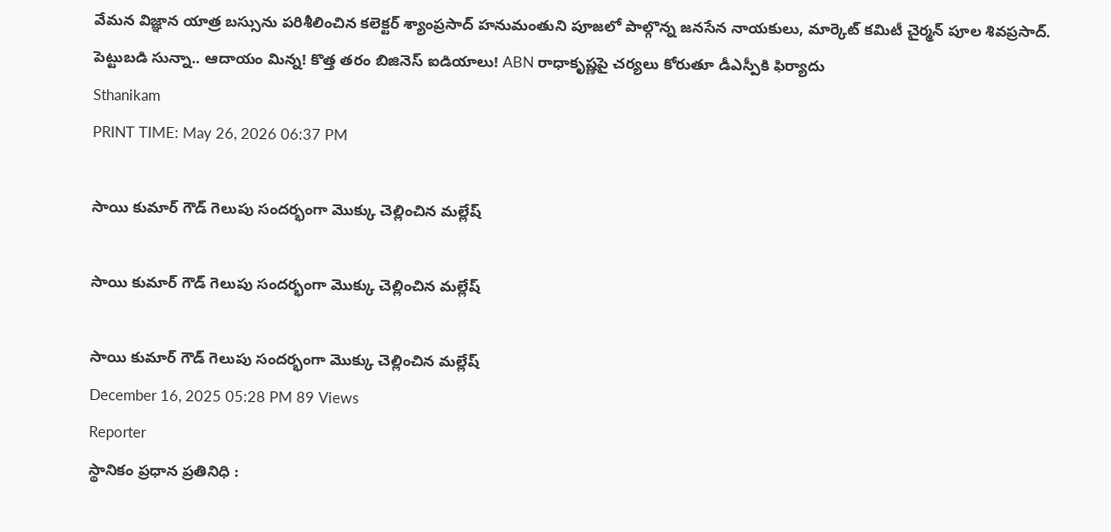వేమన విజ్ఞాన యాత్ర బస్సును పరిశీలించిన కలెక్టర్ శ్యాంప్రసాద్ హనుమంతుని పూజలో పాల్గొన్న జనసేన నాయకులు, మార్కెట్ కమిటీ చైర్మన్ పూల శివప్రసాద్. పెట్టుబడి సున్నా.. ఆదాయం మిన్న! కొత్త తరం బిజినెస్ ఐడియాలు! ABN రాధాకృష్ణపై చర్యలు కోరుతూ డీఎస్పీకి ఫిర్యాదు
Sthanikam
PRINT TIME: May 26, 2026 06:37 PM

సాయి కుమార్ గౌడ్ గెలుపు సందర్భంగా మొక్కు చెల్లించిన మల్లేష్

సాయి కుమార్ గౌడ్ గెలుపు సందర్భంగా మొక్కు చెల్లించిన మల్లేష్

సాయి కుమార్ గౌడ్ గెలుపు సందర్భంగా మొక్కు చెల్లించిన మల్లేష్
December 16, 2025 05:28 PM 89 Views
Reporter
స్థానికం ప్రధాన ప్రతినిధి :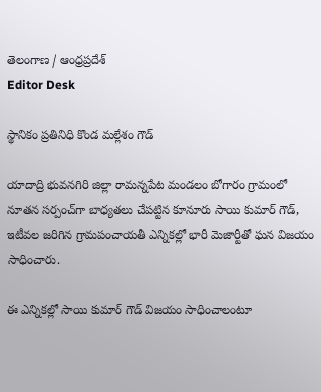తెలంగాణ / ఆంధ్రప్రదేశ్
Editor Desk

స్థానికం ప్రతినిధి కొండ మల్లేశం గౌడ్

యాదాద్రి భువనగిరి జిల్లా రామన్నపేట మండలం బోగారం గ్రామంలో నూతన సర్పంచ్‌గా బాధ్యతలు చేపట్టిన కూనూరు సాయి కుమార్ గౌడ్, ఇటీవల జరిగిన గ్రామపంచాయతీ ఎన్నికల్లో భారీ మెజార్టీతో ఘన విజయం సాధించారు.

ఈ ఎన్నికల్లో సాయి కుమార్ గౌడ్ విజయం సాధించాలంటూ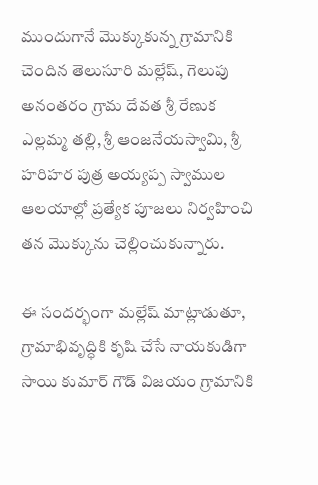ముందుగానే మొక్కుకున్న గ్రామానికి చెందిన తెలుసూరి మల్లేష్, గెలుపు అనంతరం గ్రామ దేవత శ్రీ రేణుక ఎల్లమ్మ తల్లి, శ్రీ ఆంజనేయస్వామి, శ్రీ హరిహర పుత్ర అయ్యప్ప స్వాముల ఆలయాల్లో ప్రత్యేక పూజలు నిర్వహించి తన మొక్కును చెల్లించుకున్నారు.

ఈ సందర్భంగా మల్లేష్ మాట్లాడుతూ, గ్రామాభివృద్ధికి కృషి చేసే నాయకుడిగా సాయి కుమార్ గౌడ్ విజయం గ్రామానికి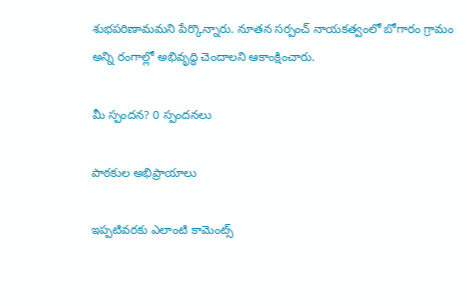శుభపరిణామమని పేర్కొన్నారు. నూతన సర్పంచ్ నాయకత్వంలో బోగారం గ్రామం అన్ని రంగాల్లో అభివృద్ధి చెందాలని ఆకాంక్షించారు.

మీ స్పందన? 0 స్పందనలు

పాఠకుల అభిప్రాయాలు

ఇప్పటివరకు ఎలాంటి కామెంట్స్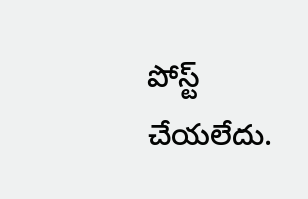పోస్ట్ చేయలేదు.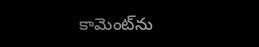కామెంట్‌ను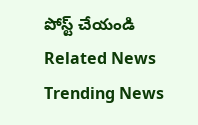పోస్ట్ చేయండి
Related News
Trending News